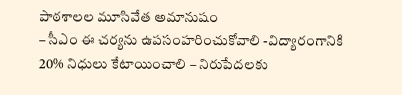పాఠశాలల మూసివేత అమానుషం
– సీఎం ఈ చర్యను ఉపసంహరించుకోవాలి -విద్యారంగానికి 20% నిధులు కేటాయించాలి – నిరుపేదలకు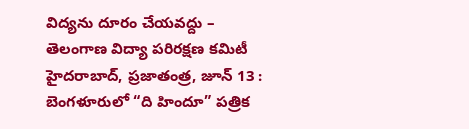విద్యను దూరం చేయవద్దు – తెలంగాణ విద్యా పరిరక్షణ కమిటీ హైదరాబాద్, ప్రజాతంత్ర, జూన్ 13 : బెంగళూరులో “ది హిందూ” పత్రిక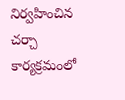నిర్వహించిన చర్చా కార్యక్రమంలో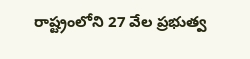రాష్ట్రంలోని 27 వేల ప్రభుత్వ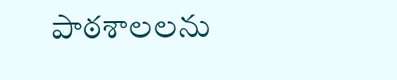పాఠశాలలను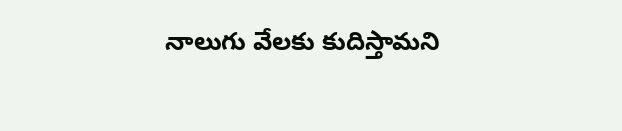నాలుగు వేలకు కుదిస్తామని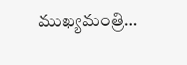ముఖ్యమంత్రి…